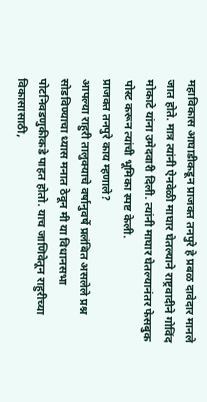महाविकास आघाडीकडून प्राजक्त तनपुरे हे प्रबळ दावेदार मानले जात होते. मात्र त्यांनी ऐनवेळी माघार घेतल्याने राष्ट्रवादीने गोविंद मोकाटे यांना उमेदवारी दिली. त्यांनी माघार घेतल्यानंतर फेसबुक पोस्ट करून त्यांची भूमिका स्पष्ट केली.
प्राजक्त तनपुरे काय म्हणाले?
आपल्या राहुरी तालुक्याचे वर्षानुवर्षे प्रलंबित असलेले प्रश्न सोडविण्याचा ध्यास मनात ठेवून मी या विधानसभा पोटनिवडणुकीकडे पाहत होतो. याच जाणिवेतून राहुरीच्या विकासासाठी,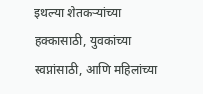इथल्या शेतकऱ्यांच्या हक्कासाठी, युवकांच्या स्वप्नांसाठी, आणि महिलांच्या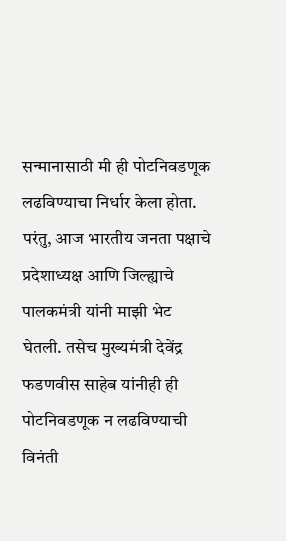सन्मानासाठी मी ही पोटनिवडणूक लढविण्याचा निर्धार केला होता. परंतु, आज भारतीय जनता पक्षाचे प्रदेशाध्यक्ष आणि जिल्ह्याचे पालकमंत्री यांनी माझी भेट घेतली. तसेच मुख्यमंत्री देवेंद्र फडणवीस साहेब यांनीही ही पोटनिवडणूक न लढविण्याची विनंती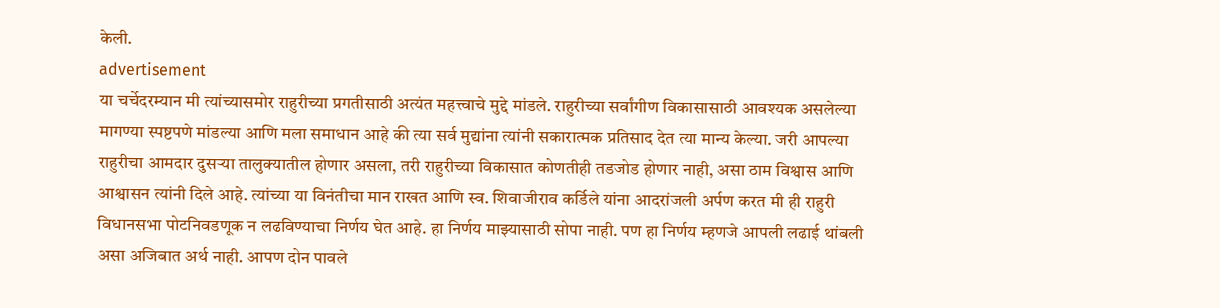केली.
advertisement
या चर्चेदरम्यान मी त्यांच्यासमोर राहुरीच्या प्रगतीसाठी अत्यंत महत्त्वाचे मुद्दे मांडले. राहुरीच्या सर्वांगीण विकासासाठी आवश्यक असलेल्या मागण्या स्पष्टपणे मांडल्या आणि मला समाधान आहे की त्या सर्व मुद्यांना त्यांनी सकारात्मक प्रतिसाद देत त्या मान्य केल्या. जरी आपल्या राहुरीचा आमदार दुसऱ्या तालुक्यातील होणार असला, तरी राहुरीच्या विकासात कोणतीही तडजोड होणार नाही, असा ठाम विश्वास आणि आश्वासन त्यांनी दिले आहे. त्यांच्या या विनंतीचा मान राखत आणि स्व. शिवाजीराव कर्डिले यांना आदरांजली अर्पण करत मी ही राहुरी विधानसभा पोटनिवडणूक न लढविण्याचा निर्णय घेत आहे. हा निर्णय माझ्यासाठी सोपा नाही. पण हा निर्णय म्हणजे आपली लढाई थांबली असा अजिबात अर्थ नाही. आपण दोन पावले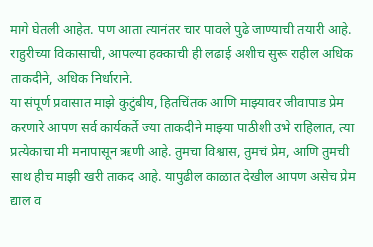मागे घेतली आहेत. पण आता त्यानंतर चार पावले पुढे जाण्याची तयारी आहे. राहुरीच्या विकासाची, आपल्या हक्काची ही लढाई अशीच सुरू राहील अधिक ताकदीने, अधिक निर्धाराने.
या संपूर्ण प्रवासात माझे कुटुंबीय, हितचिंतक आणि माझ्यावर जीवापाड प्रेम करणारे आपण सर्व कार्यकर्ते ज्या ताकदीने माझ्या पाठीशी उभे राहिलात, त्या प्रत्येकाचा मी मनापासून ऋणी आहे. तुमचा विश्वास, तुमचं प्रेम, आणि तुमची साथ हीच माझी खरी ताकद आहे. यापुढील काळात देखील आपण असेच प्रेम द्याल व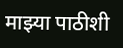माझ्या पाठीशी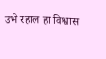उभे रहाल हा विश्वास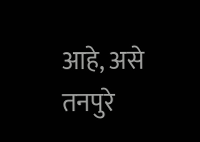आहे, असे तनपुरे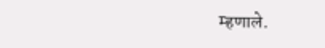म्हणाले.